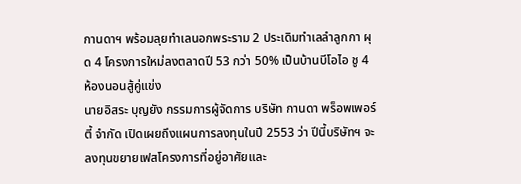กานดาฯ พร้อมลุยทำเลนอกพระราม 2 ประเดิมทำเลลำลูกกา ผุด 4 โครงการใหม่ลงตลาดปี 53 กว่า 50% เป็นบ้านบีโอไอ ชู 4 ห้องนอนสู้คู่แข่ง
นายอิสระ บุญยัง กรรมการผู้จัดการ บริษัท กานดา พร็อพเพอร์ตี้ จำกัด เปิดเผยถึงแผนการลงทุนในปี 2553 ว่า ปีนี้บริษัทฯ จะลงทุนขยายเฟสโครงการที่อยู่อาศัยและ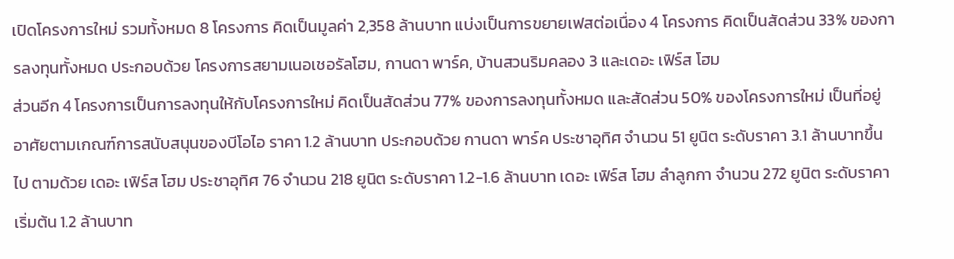เปิดโครงการใหม่ รวมทั้งหมด 8 โครงการ คิดเป็นมูลค่า 2,358 ล้านบาท แบ่งเป็นการขยายเฟสต่อเนื่อง 4 โครงการ คิดเป็นสัดส่วน 33% ของการลงทุนทั้งหมด ประกอบด้วย โครงการสยามเนอเชอรัลโฮม, กานดา พาร์ค, บ้านสวนริมคลอง 3 และเดอะ เฟิร์ส โฮม
ส่วนอีก 4 โครงการเป็นการลงทุนให้กับโครงการใหม่ คิดเป็นสัดส่วน 77% ของการลงทุนทั้งหมด และสัดส่วน 50% ของโครงการใหม่ เป็นที่อยู่อาศัยตามเกณฑ์การสนับสนุนของบีโอไอ ราคา 1.2 ล้านบาท ประกอบด้วย กานดา พาร์ค ประชาอุทิศ จำนวน 51 ยูนิต ระดับราคา 3.1 ล้านบาทขึ้นไป ตามด้วย เดอะ เฟิร์ส โฮม ประชาอุทิศ 76 จำนวน 218 ยูนิต ระดับราคา 1.2-1.6 ล้านบาท เดอะ เฟิร์ส โฮม ลำลูกกา จำนวน 272 ยูนิต ระดับราคาเริ่มต้น 1.2 ล้านบาท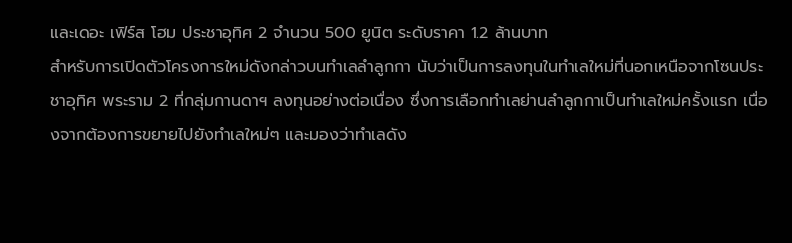และเดอะ เฟิร์ส โฮม ประชาอุทิศ 2 จำนวน 500 ยูนิต ระดับราคา 1.2 ล้านบาท
สำหรับการเปิดตัวโครงการใหม่ดังกล่าวบนทำเลลำลูกกา นับว่าเป็นการลงทุนในทำเลใหม่ที่นอกเหนือจากโซนประชาอุทิศ พระราม 2 ที่กลุ่มกานดาฯ ลงทุนอย่างต่อเนื่อง ซึ่งการเลือกทำเลย่านลำลูกกาเป็นทำเลใหม่ครั้งแรก เนื่องจากต้องการขยายไปยังทำเลใหม่ๆ และมองว่าทำเลดัง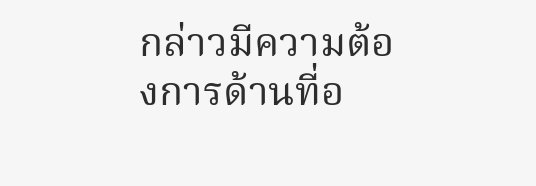กล่าวมีความต้องการด้านที่อ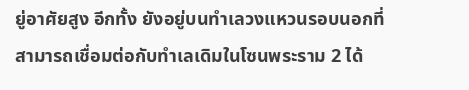ยู่อาศัยสูง อีกทั้ง ยังอยู่บนทำเลวงแหวนรอบนอกที่สามารถเชื่อมต่อกับทำเลเดิมในโซนพระราม 2 ได้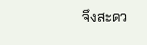จึงสะดว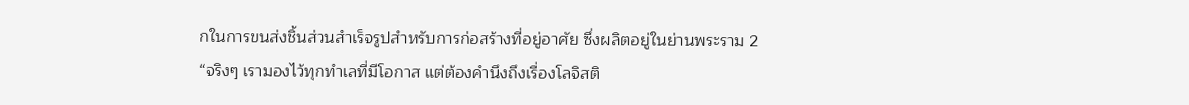กในการขนส่งชิ้นส่วนสำเร็จรูปสำหรับการก่อสร้างที่อยู่อาศัย ซึ่งผลิตอยู่ในย่านพระราม 2
“จริงๆ เรามองไว้ทุกทำเลที่มีโอกาส แต่ต้องคำนึงถึงเรื่องโลจิสติ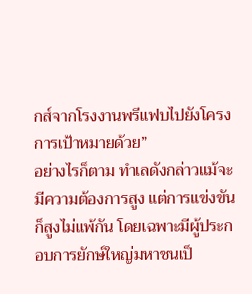กส์จากโรงงานพรีแฟบไปยังโครงการเป้าหมายด้วย”
อย่างไรก็ตาม ทำเลดังกล่าวแม้จะมีความต้องการสูง แต่การแข่งขันก็สูงไม่แพ้กัน โดยเฉพาะมีผู้ประกอบการยักษ์ใหญ่มหาชนเป็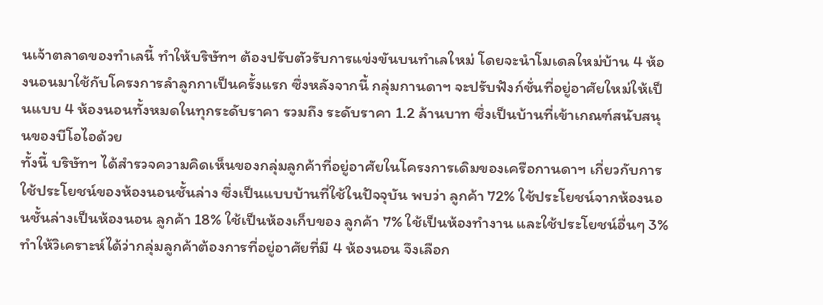นเจ้าตลาดของทำเลนี้ ทำให้บริษัทฯ ต้องปรับตัวรับการแข่งขันบนทำเลใหม่ โดยจะนำโมเดลใหม่บ้าน 4 ห้องนอนมาใช้กับโครงการลำลูกกาเป็นครั้งแรก ซึ่งหลังจากนี้ กลุ่มกานดาฯ จะปรับฟังก์ชั่นที่อยู่อาศัยใหม่ให้เป็นแบบ 4 ห้องนอนทั้งหมดในทุกระดับราคา รวมถึง ระดับราคา 1.2 ล้านบาท ซึ่งเป็นบ้านที่เข้าเกณฑ์สนับสนุนของบีโอไอด้วย
ทั้งนี้ บริษัทฯ ได้สำรวจความคิดเห็นของกลุ่มลูกค้าที่อยู่อาศัยในโครงการเดิมของเครือกานดาฯ เกี่ยวกับการใช้ประโยชน์ของห้องนอนชั้นล่าง ซึ่งเป็นแบบบ้านที่ใช้ในปัจจุบัน พบว่า ลูกค้า 72% ใช้ประโยชน์จากห้องนอนชั้นล่างเป็นห้องนอน ลูกค้า 18% ใช้เป็นห้องเก็บของ ลูกค้า 7% ใช้เป็นห้องทำงาน และใช้ประโยชน์อื่นๆ 3% ทำให้วิเคราะห์ได้ว่ากลุ่มลูกค้าต้องการที่อยู่อาศัยที่มี 4 ห้องนอน จึงเลือก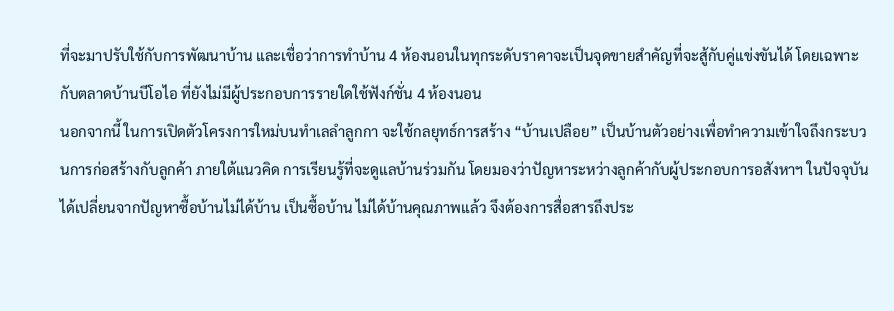ที่จะมาปรับใช้กับการพัฒนาบ้าน และเชื่อว่าการทำบ้าน 4 ห้องนอนในทุกระดับราคาจะเป็นจุดขายสำคัญที่จะสู้กับคู่แข่งขันได้ โดยเฉพาะกับตลาดบ้านบีโอไอ ที่ยังไม่มีผู้ประกอบการรายใดใช้ฟังก์ชั่น 4 ห้องนอน
นอกจากนี้ ในการเปิดตัวโครงการใหม่บนทำเลลำลูกกา จะใช้กลยุทธ์การสร้าง “บ้านเปลือย” เป็นบ้านตัวอย่างเพื่อทำความเข้าใจถึงกระบวนการก่อสร้างกับลูกค้า ภายใต้แนวคิด การเรียนรู้ที่จะดูแลบ้านร่วมกัน โดยมองว่าปัญหาระหว่างลูกค้ากับผู้ประกอบการอสังหาฯ ในปัจจุบันได้เปลี่ยนจากปัญหาซื้อบ้านไม่ได้บ้าน เป็นซื้อบ้าน ไม่ได้บ้านคุณภาพแล้ว จึงต้องการสื่อสารถึงประ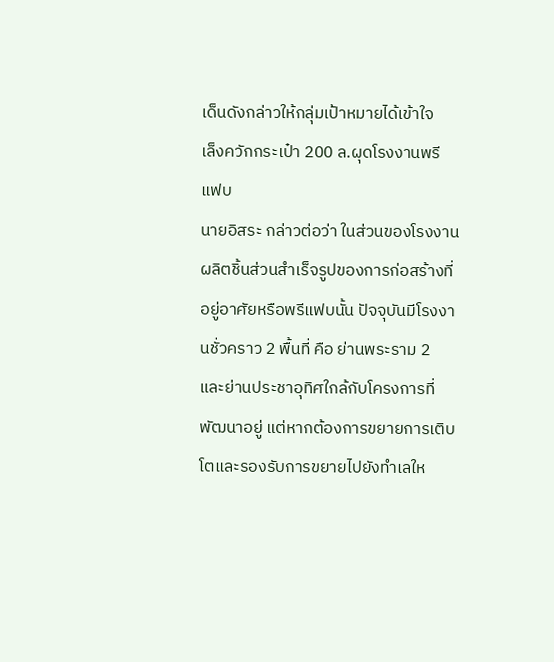เด็นดังกล่าวให้กลุ่มเป้าหมายได้เข้าใจ
เล็งควักกระเป๋า 200 ล.ผุดโรงงานพรีแฟบ
นายอิสระ กล่าวต่อว่า ในส่วนของโรงงานผลิตชิ้นส่วนสำเร็จรูปของการก่อสร้างที่อยู่อาศัยหรือพรีแฟบนั้น ปัจจุบันมีโรงงานชั่วคราว 2 พื้นที่ คือ ย่านพระราม 2 และย่านประชาอุทิศใกล้กับโครงการที่พัฒนาอยู่ แต่หากต้องการขยายการเติบโตและรองรับการขยายไปยังทำเลให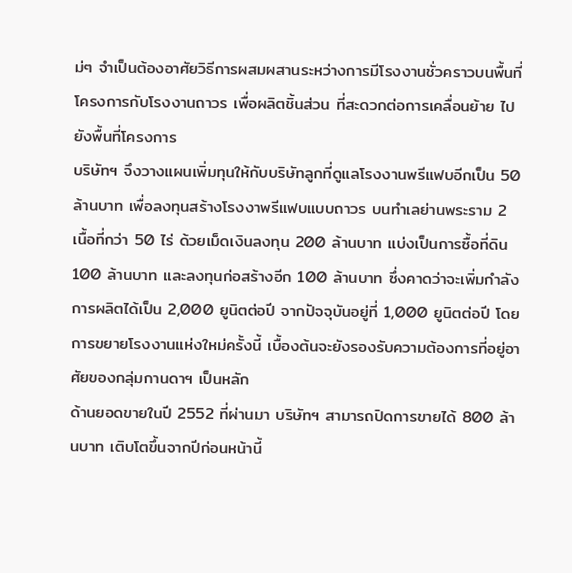ม่ๆ จำเป็นต้องอาศัยวิธีการผสมผสานระหว่างการมีโรงงานชั่วคราวบนพื้นที่โครงการกับโรงงานถาวร เพื่อผลิตชิ้นส่วน ที่สะดวกต่อการเคลื่อนย้าย ไปยังพื้นที่โครงการ
บริษัทฯ จึงวางแผนเพิ่มทุนให้กับบริษัทลูกที่ดูแลโรงงานพรีแฟบอีกเป็น 50 ล้านบาท เพื่อลงทุนสร้างโรงงาพรีแฟบแบบถาวร บนทำเลย่านพระราม 2 เนื้อที่กว่า 50 ไร่ ด้วยเม็ดเงินลงทุน 200 ล้านบาท แบ่งเป็นการซื้อที่ดิน 100 ล้านบาท และลงทุนก่อสร้างอีก 100 ล้านบาท ซึ่งคาดว่าจะเพิ่มกำลังการผลิตได้เป็น 2,000 ยูนิตต่อปี จากปัจจุบันอยู่ที่ 1,000 ยูนิตต่อปี โดยการขยายโรงงานแห่งใหม่ครั้งนี้ เบื้องต้นจะยังรองรับความต้องการที่อยู่อาศัยของกลุ่มกานดาฯ เป็นหลัก
ด้านยอดขายในปี 2552 ที่ผ่านมา บริษัทฯ สามารถปิดการขายได้ 800 ล้านบาท เติบโตขึ้นจากปีก่อนหน้านี้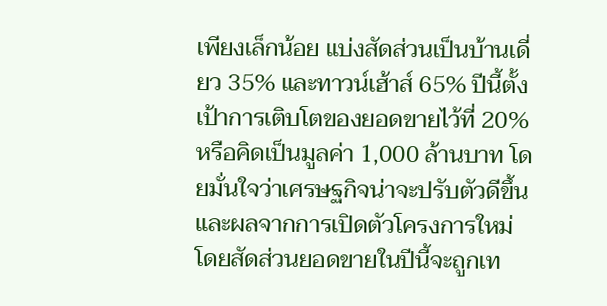เพียงเล็กน้อย แบ่งสัดส่วนเป็นบ้านเดี่ยว 35% และทาวน์เฮ้าส์ 65% ปีนี้ตั้งเป้าการเติบโตของยอดขายไว้ที่ 20% หรือคิดเป็นมูลค่า 1,000 ล้านบาท โดยมั่นใจว่าเศรษฐกิจน่าจะปรับตัวดีขึ้น และผลจากการเปิดตัวโครงการใหม่ โดยสัดส่วนยอดขายในปีนี้จะถูกเท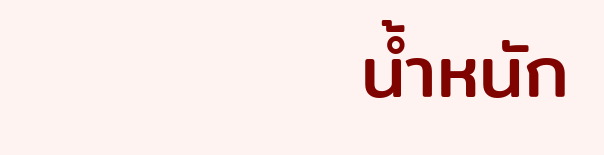น้ำหนัก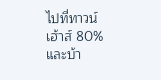ไปที่ทาวน์เฮ้าส์ 80% และบ้า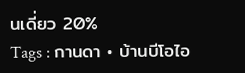นเดี่ยว 20%
Tags : กานดา • บ้านบีโอไอ